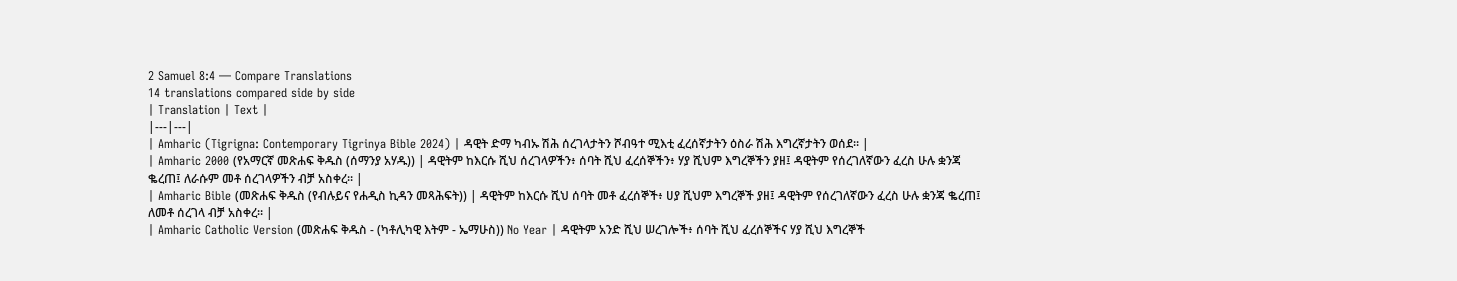2 Samuel 8:4 — Compare Translations
14 translations compared side by side
| Translation | Text |
|---|---|
| Amharic (Tigrigna: Contemporary Tigrinya Bible 2024) | ዳዊት ድማ ካብኡ ሽሕ ሰረገላታትን ሾብዓተ ሚእቲ ፈረሰኛታትን ዕስራ ሽሕ እግረኛታትን ወሰደ። |
| Amharic 2000 (የአማርኛ መጽሐፍ ቅዱስ (ሰማንያ አሃዱ)) | ዳዊትም ከእርሱ ሺህ ሰረገላዎችን፥ ሰባት ሺህ ፈረሰኞችን፥ ሃያ ሺህም እግረኞችን ያዘ፤ ዳዊትም የሰረገለኛውን ፈረስ ሁሉ ቋንጃ ቈረጠ፤ ለራሱም መቶ ሰረገላዎችን ብቻ አስቀረ። |
| Amharic Bible (መጽሐፍ ቅዱስ (የብሉይና የሐዲስ ኪዳን መጻሕፍት)) | ዳዊትም ከእርሱ ሺህ ሰባት መቶ ፈረሰኞች፥ ሀያ ሺህም እግረኞች ያዘ፤ ዳዊትም የሰረገለኛውን ፈረስ ሁሉ ቋንጃ ቈረጠ፤ ለመቶ ሰረገላ ብቻ አስቀረ። |
| Amharic Catholic Version (መጽሐፍ ቅዱስ - (ካቶሊካዊ እትም - ኤማሁስ)) No Year | ዳዊትም አንድ ሺህ ሠረገሎች፥ ሰባት ሺህ ፈረሰኞችና ሃያ ሺህ እግረኞች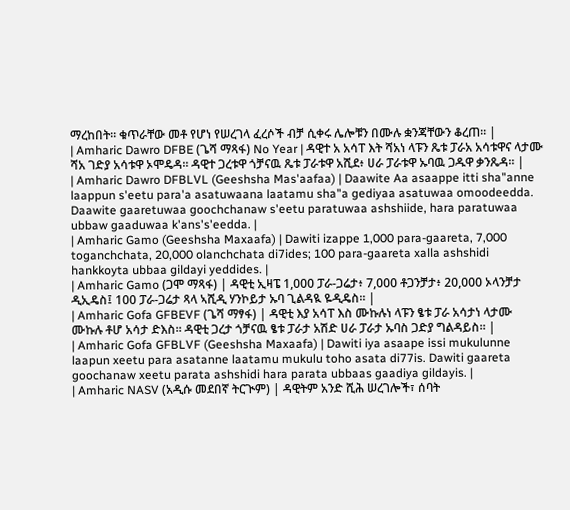ማረከበት። ቁጥራቸው መቶ የሆነ የሠረገላ ፈረሶች ብቻ ሲቀሩ ሌሎቹን በሙሉ ቋንጃቸውን ቆረጠ። |
| Amharic Dawro DFBE (ጌሻ ማጻፋ) No Year | ዳዊተ አ አሳፐ እት ሻአነ ላፑን ጼቱ ፓራአ አሳቱዋና ላታሙ ሻአ ገድያ አሳቱዋ ኦሞዴዳ። ዳዊተ ጋረቱዋ ጎቻናዉ ጼቱ ፓራቱዋ አሺደ፥ ሀራ ፓራቱዋ ኡባዉ ጋዱዋ ቃንጼዳ። |
| Amharic Dawro DFBLVL (Geeshsha Mas'aafaa) | Daawite Aa asaappe itti sha"anne laappun s'eetu para'a asatuwaana laatamu sha"a gediyaa asatuwaa omoodeedda. Daawite gaaretuwaa goochchanaw s'eetu paratuwaa ashshiide, hara paratuwaa ubbaw gaaduwaa k'ans's'eedda. |
| Amharic Gamo (Geeshsha Maxaafa) | Dawiti izappe 1,000 para-gaareta, 7,000 toganchchata, 20,000 olanchchata di7ides; 100 para-gaareta xalla ashshidi hankkoyta ubbaa gildayi yeddides. |
| Amharic Gamo (ጋሞ ማጻፋ) | ዳዊቲ ኢዛፔ 1,000 ፓራ-ጋሬታ፥ 7,000 ቶጋንቻታ፥ 20,000 ኦላንቻታ ዲኢዴስ፤ 100 ፓራ-ጋሬታ ጻላ ኣሺዲ ሃንኮይታ ኡባ ጊልዳዪ ዬዲዴስ። |
| Amharic Gofa GFBEVF (ጌሻ ማፃፋ) | ዳዊቲ እያ አሳፐ እስ ሙኩሉነ ላፑን ፄቱ ፓራ አሳታነ ላታሙ ሙኩሉ ቶሆ አሳታ ድእስ። ዳዊቲ ጋረታ ጎቻናዉ ፄቱ ፓራታ አሽድ ሀራ ፓራታ ኡባስ ጋድያ ግልዳይስ። |
| Amharic Gofa GFBLVF (Geeshsha Maxaafa) | Dawiti iya asaape issi mukulunne laapun xeetu para asatanne laatamu mukulu toho asata di77is. Dawiti gaareta goochanaw xeetu parata ashshidi hara parata ubbaas gaadiya gildayis. |
| Amharic NASV (አዲሱ መደበኛ ትርጒም) | ዳዊትም አንድ ሺሕ ሠረገሎች፣ ሰባት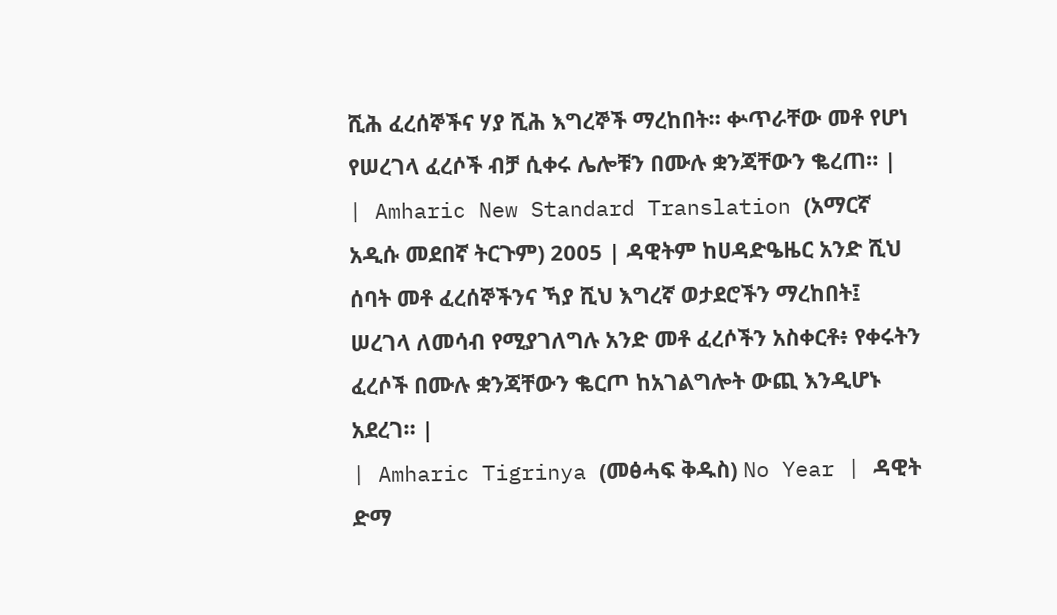ሺሕ ፈረሰኞችና ሃያ ሺሕ እግረኞች ማረከበት። ቍጥራቸው መቶ የሆነ የሠረገላ ፈረሶች ብቻ ሲቀሩ ሌሎቹን በሙሉ ቋንጃቸውን ቈረጠ። |
| Amharic New Standard Translation (አማርኛ አዲሱ መደበኛ ትርጉም) 2005 | ዳዊትም ከሀዳድዔዜር አንድ ሺህ ሰባት መቶ ፈረሰኞችንና ኻያ ሺህ እግረኛ ወታደሮችን ማረከበት፤ ሠረገላ ለመሳብ የሚያገለግሉ አንድ መቶ ፈረሶችን አስቀርቶ፥ የቀሩትን ፈረሶች በሙሉ ቋንጃቸውን ቈርጦ ከአገልግሎት ውጪ እንዲሆኑ አደረገ። |
| Amharic Tigrinya (መፅሓፍ ቅዱስ) No Year | ዳዊት ድማ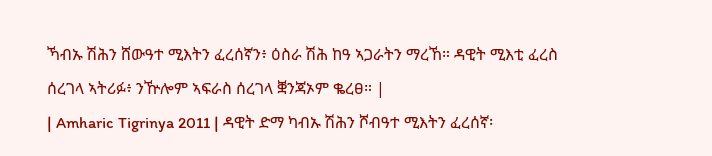ኻብኡ ሽሕን ሸውዓተ ሚእትን ፈረሰኛን፥ ዕስራ ሽሕ ከዓ ኣጋራትን ማረኸ። ዳዊት ሚእቲ ፈረስ ሰረገላ ኣትሪፉ፥ ንዅሎም ኣፍራስ ሰረገላ ቛንጃኦም ቈረፀ። |
| Amharic Tigrinya 2011 | ዳዊት ድማ ካብኡ ሽሕን ሾብዓተ ሚእትን ፈረሰኛ፡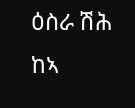ዕስራ ሽሕ ከኣ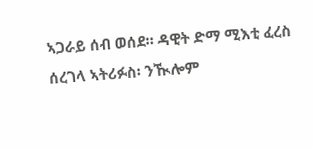ኣጋራይ ሰብ ወሰደ። ዳዊት ድማ ሚእቲ ፈረስ ሰረገላ ኣትሪፉስ፡ ንዂሎም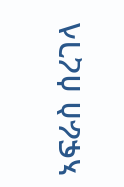ኣፍራስ ሰረገላ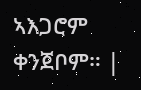ኣእጋሮም ቀንጀቦም። |